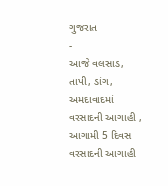ગુજરાત
-
આજે વલસાડ, તાપી, ડાંગ, અમદાવાદમાં વરસાદની આગાહી , આગામી 5 દિવસ વરસાદની આગાહી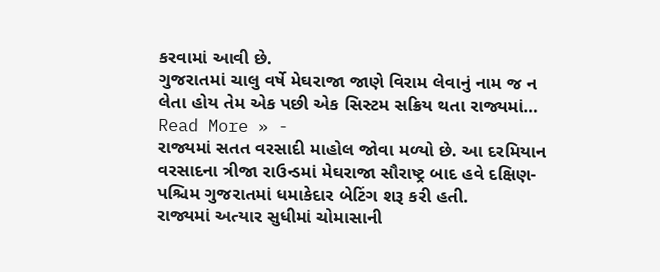કરવામાં આવી છે.
ગુજરાતમાં ચાલુ વર્ષે મેઘરાજા જાણે વિરામ લેવાનું નામ જ ન લેતા હોય તેમ એક પછી એક સિસ્ટમ સક્રિય થતા રાજ્યમાં…
Read More » -
રાજ્યમાં સતત વરસાદી માહોલ જોવા મળ્યો છે. આ દરમિયાન વરસાદના ત્રીજા રાઉન્ડમાં મેઘરાજા સૌરાષ્ટ્ર બાદ હવે દક્ષિણ-પશ્ચિમ ગુજરાતમાં ધમાકેદાર બેટિંગ શરૂ કરી હતી.
રાજ્યમાં અત્યાર સુધીમાં ચોમાસાની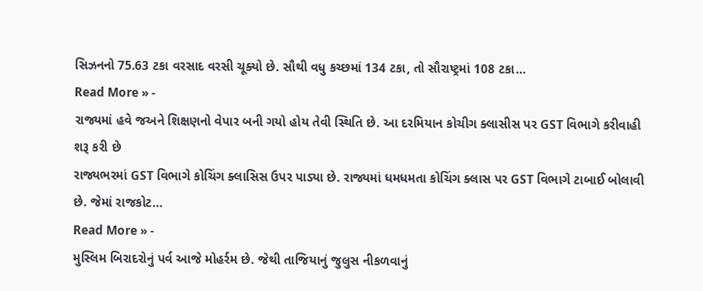સિઝનનો 75.63 ટકા વરસાદ વરસી ચૂક્યો છે. સૌથી વધુ કચ્છમાં 134 ટકા, તો સૌરાષ્ટ્રમાં 108 ટકા…
Read More » -
રાજ્યમાં હવે જઅને શિક્ષણનો વેપાર બની ગયો હોય તેવી સ્થિતિ છે. આ દરમિયાન કોચીગ ક્લાસીસ પર GST વિભાગે કરીવાહી શરૂ કરી છે
રાજ્યભરમાં GST વિભાગે કોચિંગ ક્લાસિસ ઉપર પાડ્યા છે. રાજ્યમાં ધમધમતા કોચિંગ ક્લાસ પર GST વિભાગે ટાબાઈ બોલાવી છે. જેમાં રાજકોટ…
Read More » -
મુસ્લિમ બિરાદરોનું પર્વ આજે મોહર્રમ છે. જેથી તાજિયાનું જુલુસ નીકળવાનું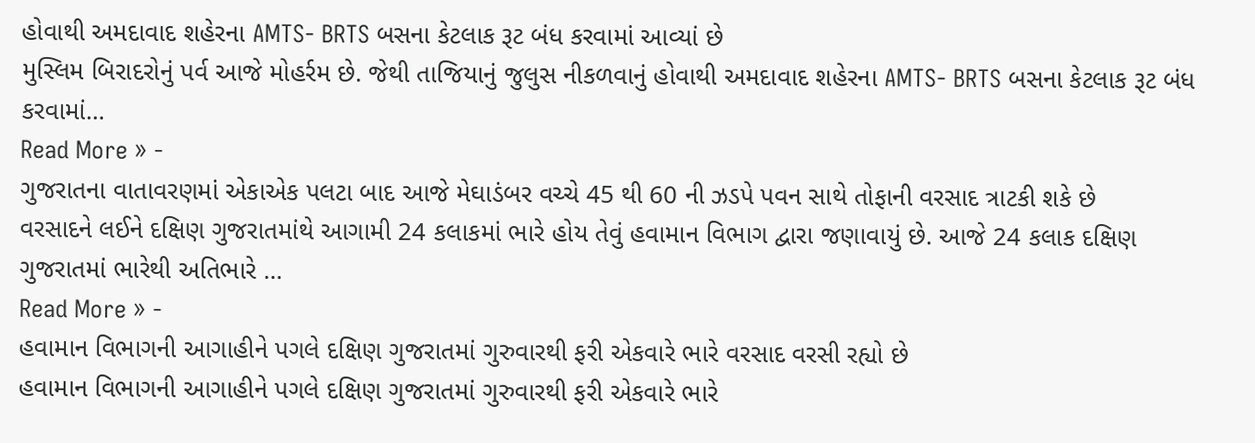હોવાથી અમદાવાદ શહેરના AMTS- BRTS બસના કેટલાક રૂટ બંધ કરવામાં આવ્યાં છે
મુસ્લિમ બિરાદરોનું પર્વ આજે મોહર્રમ છે. જેથી તાજિયાનું જુલુસ નીકળવાનું હોવાથી અમદાવાદ શહેરના AMTS- BRTS બસના કેટલાક રૂટ બંધ કરવામાં…
Read More » -
ગુજરાતના વાતાવરણમાં એકાએક પલટા બાદ આજે મેઘાડંબર વચ્ચે 45 થી 60 ની ઝડપે પવન સાથે તોફાની વરસાદ ત્રાટકી શકે છે
વરસાદને લઈને દક્ષિણ ગુજરાતમાંથે આગામી 24 કલાકમાં ભારે હોય તેવું હવામાન વિભાગ દ્વારા જણાવાયું છે. આજે 24 કલાક દક્ષિણ ગુજરાતમાં ભારેથી અતિભારે …
Read More » -
હવામાન વિભાગની આગાહીને પગલે દક્ષિણ ગુજરાતમાં ગુરુવારથી ફરી એકવારે ભારે વરસાદ વરસી રહ્યો છે
હવામાન વિભાગની આગાહીને પગલે દક્ષિણ ગુજરાતમાં ગુરુવારથી ફરી એકવારે ભારે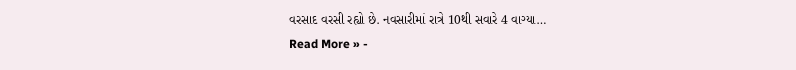વરસાદ વરસી રહ્યો છે. નવસારીમાં રાત્રે 10થી સવારે 4 વાગ્યા…
Read More » -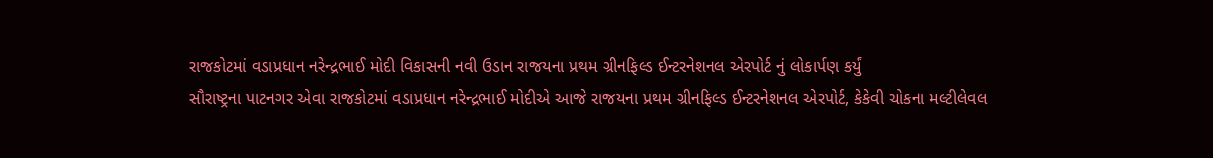રાજકોટમાં વડાપ્રધાન નરેન્દ્રભાઈ મોદી વિકાસની નવી ઉડાન રાજયના પ્રથમ ગ્રીનફિલ્ડ ઈન્ટરનેશનલ એરપોર્ટ નું લોકાર્પણ કર્યું
સૌરાષ્ટ્રના પાટનગર એવા રાજકોટમાં વડાપ્રધાન નરેન્દ્રભાઈ મોદીએ આજે રાજયના પ્રથમ ગ્રીનફિલ્ડ ઈન્ટરનેશનલ એરપોર્ટ, કેકેવી ચોકના મલ્ટીલેવલ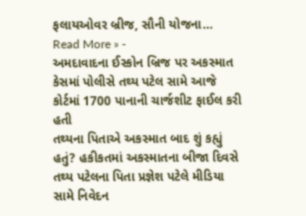ફલાયઓવર બ્રીજ, સૌની યોજના…
Read More » -
અમદાવાદના ઈસ્કોન બ્રિજ પર અકસ્માત કેસમાં પોલીસે તથ્ય પટેલ સામે આજે કોર્ટમાં 1700 પાનાની ચાર્જશીટ ફાઈલ કરી હતી
તથ્યના પિતાએ અકસ્માત બાદ શું કહ્યું હતું? હકીકતમાં અકસ્માતના બીજા દિવસે તથ્ય પટેલના પિતા પ્રજ્ઞેશ પટેલે મીડિયા સામે નિવેદન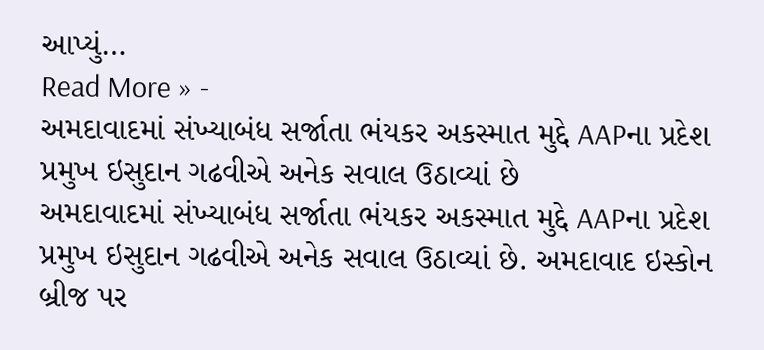આપ્યું…
Read More » -
અમદાવાદમાં સંખ્યાબંધ સર્જાતા ભંયકર અકસ્માત મુદ્દે AAPના પ્રદેશ પ્રમુખ ઇસુદાન ગઢવીએ અનેક સવાલ ઉઠાવ્યાં છે
અમદાવાદમાં સંખ્યાબંધ સર્જાતા ભંયકર અકસ્માત મુદ્દે AAPના પ્રદેશ પ્રમુખ ઇસુદાન ગઢવીએ અનેક સવાલ ઉઠાવ્યાં છે. અમદાવાદ ઇસ્કોન બ્રીજ પર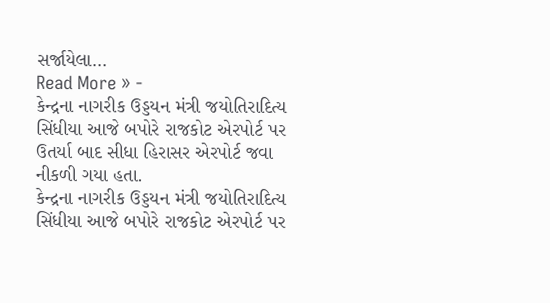સર્જાયેલા…
Read More » -
કેન્દ્રના નાગરીક ઉડ્ડયન મંત્રી જયોતિરાદિત્ય સિંધીયા આજે બપોરે રાજકોટ એરપોર્ટ પર ઉતર્યા બાદ સીધા હિરાસર એરપોર્ટ જવા નીકળી ગયા હતા.
કેન્દ્રના નાગરીક ઉડ્ડયન મંત્રી જયોતિરાદિત્ય સિંધીયા આજે બપોરે રાજકોટ એરપોર્ટ પર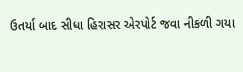ઉતર્યા બાદ સીધા હિરાસર એરપોર્ટ જવા નીકળી ગયા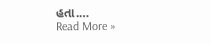હતા.…
Read More »